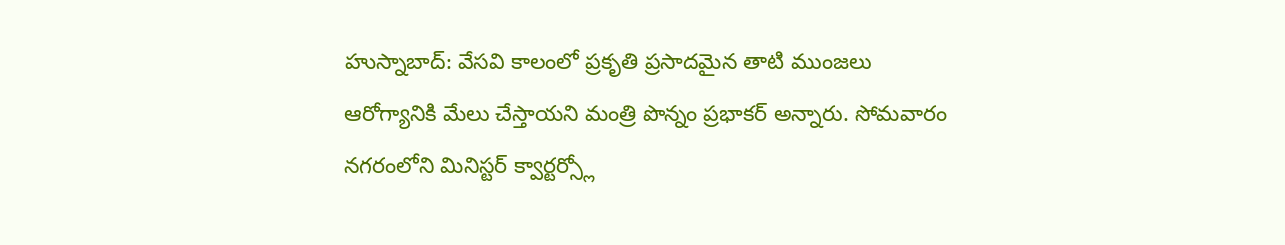హుస్నాబాద్: వేసవి కాలంలో ప్రకృతి ప్రసాదమైన తాటి ముంజలు ఆరోగ్యానికి మేలు చేస్తాయని మంత్రి పొన్నం ప్రభాకర్ అన్నారు. సోమవారం నగరంలోని మినిస్టర్ క్వార్టర్స్లో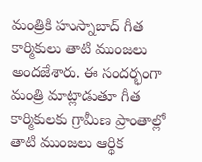మంత్రికి హుస్నాబాద్ గీత కార్మికులు తాటి ముంజలు అందజేశారు. ఈ సందర్భంగా మంత్రి మాట్లాడుతూ గీత కార్మికులకు గ్రామీణ ప్రాంతాల్లో తాటి ముంజలు ఆర్థిక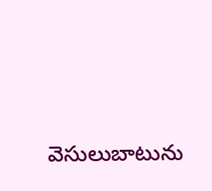వెసులుబాటును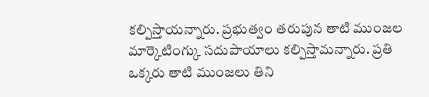కల్పిస్తాయన్నారు. ప్రభుత్వం తరుపున తాటి ముంజల మార్కెటింగ్కు సదుపాయాలు కల్పిస్తామన్నారు. ప్రతి ఒక్కరు తాటి ముంజలు తిని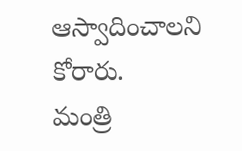ఆస్వాదించాలని కోరారు.
మంత్రి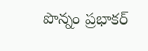పొన్నం ప్రభాకర్